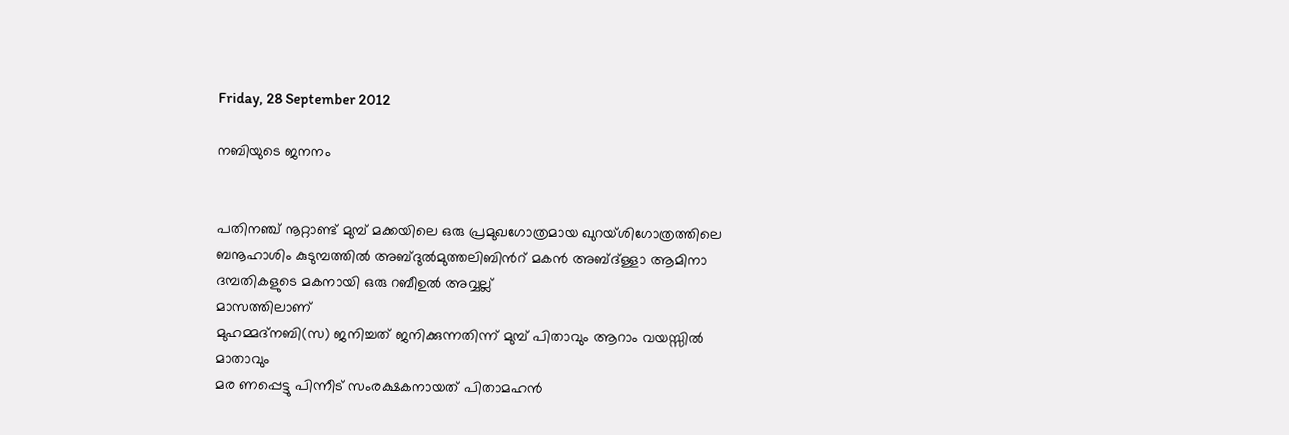Friday, 28 September 2012

നബിയുടെ ജനനം


പതിനഞ്ച് നൂറ്റാണ്ട് മുമ്പ് മക്കയിലെ ഒരു പ്രമുഖഗോത്രമായ ഖുറയ്ശിഗോത്രത്തിലെ ബനൂഹാശിം കുടുമ്പത്തില്‍ അബ്ദുല്‍മുത്തലിബിന്‍റ് മകന്‍ അബ്ദ്ള്ളാ ആമിനാ ദമ്പതികളുടെ മകനായി ഒരു റബീഉല്‍ അവ്വല്ല്
മാസത്തിലാണ്
മുഹമ്മദ്നബി(സ) ജനിച്ചത് ജനിക്കുന്നതിന്ന് മുമ്പ് പിതാവും ആറാം വയസ്സില്‍ മാതാവും
മര ണപ്പെട്ടു പിന്നീട് സംരക്ഷകനായത് പിതാമഹന്‍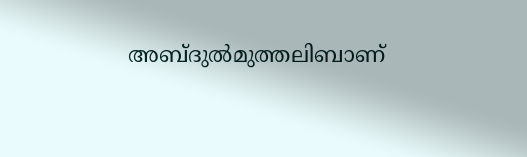അബ്ദുല്‍മുത്തലിബാണ്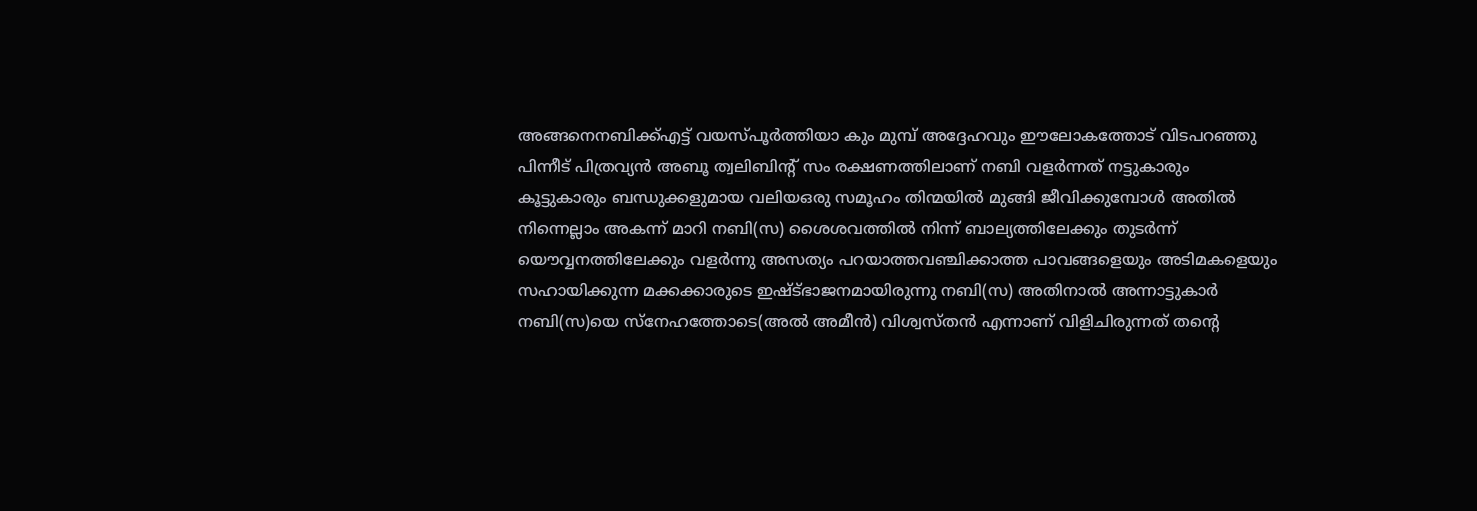അങ്ങനെനബിക്ക്എട്ട് വയസ്പൂര്‍ത്തിയാ കും മുമ്പ് അദ്ദേഹവും ഈലോകത്തോട് വിടപറഞ്ഞു
പിന്നീട് പിത്രവ്യന്‍ അബൂ ത്വലിബിന്‍റ് സം രക്ഷണത്തിലാണ് നബി വളര്‍ന്നത് നട്ടുകാരും
കൂട്ടുകാരും ബന്ധുക്കളുമായ വലിയഒരു സമൂഹം തിന്മയില്‍ മുങ്ങി ജീവിക്കുമ്പോള്‍ അതില്‍
നിന്നെല്ലാം അകന്ന് മാറി നബി(സ) ശൈശവത്തില്‍ നിന്ന് ബാല്യത്തിലേക്കും തുടര്‍ന്ന്
യൌവ്വനത്തിലേക്കും വളര്‍ന്നു അസത്യം പറയാത്തവഞ്ചിക്കാത്ത പാവങ്ങളെയും അടിമകളെയും
സഹായിക്കുന്ന മക്കക്കാരുടെ ഇഷ്ട്ഭാജനമായിരുന്നു നബി(സ) അതിനാല്‍ അന്നാട്ടുകാര്‍
നബി(സ)യെ സ്നേഹത്തോടെ(അല്‍ അമീന്‍) വിശ്വസ്തന്‍ എന്നാണ് വിളിചിരുന്നത് തന്‍റെ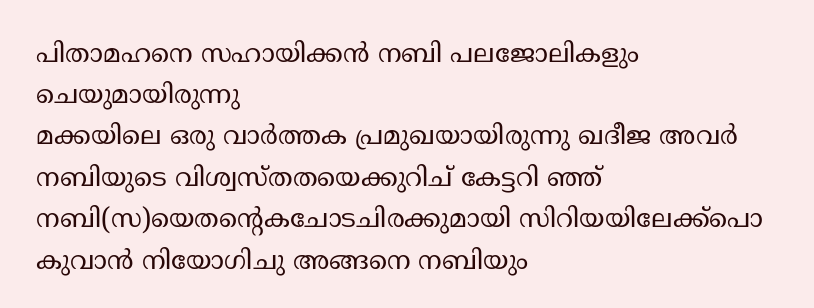പിതാമഹനെ സഹായിക്കന്‍ നബി പലജോലികളും ചെയുമായിരുന്നു
മക്കയിലെ ഒരു വാര്‍ത്തക പ്രമുഖയായിരുന്നു ഖദീജ അവര്‍ നബിയുടെ വിശ്വസ്തതയെക്കുറിച് കേട്ടറി ഞ്ഞ് നബി(സ)യെതന്‍റെകചോടചിരക്കുമായി സിറിയയിലേക്ക്പൊ കുവാന്‍ നിയോഗിചു അങ്ങനെ നബിയും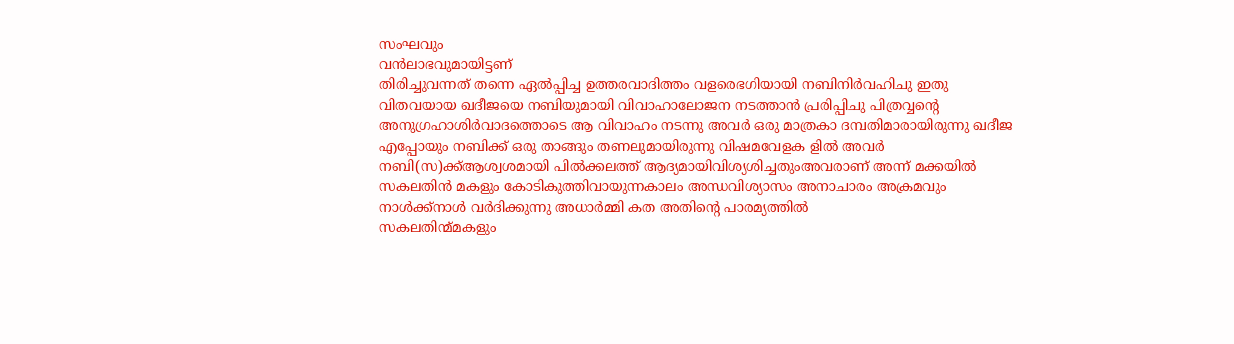സംഘവും
വന്‍ലാഭവുമായിട്ടണ്
തിരിച്ചുവന്നത് തന്നെ ഏല്‍പ്പിച്ച ഉത്തരവാദിത്തം വളരെഭഗിയായി നബിനിര്‍വഹിചു ഇതു
വിതവയായ ഖദീജയെ നബിയുമായി വിവാഹാലോജന നടത്താന്‍ പ്രരിപ്പിചു പിത്രവ്വന്‍റെ
അനുഗ്രഹാശിര്‍വാദത്തൊടെ ആ വിവാഹം നടന്നു അവര്‍ ഒരു മാത്രകാ ദമ്പതിമാരായിരുന്നു ഖദീജ
എപ്പോയും നബിക്ക് ഒരു താങ്ങും തണലുമായിരുന്നു വിഷമവേളക ളില്‍ അവര്‍
നബി(സ)ക്ക്ആശ്വശമായി പില്‍ക്കലത്ത് ആദ്യമായിവിശ്യശിച്ചതുംഅവരാണ് അന്ന് മക്കയില്‍
സകലതിന്‍ മകളും കോടികുത്തിവായുന്നകാലം അന്ധവിശ്യാസം അനാചാരം അക്രമവും
നാള്‍ക്ക്നാള്‍ വര്‍ദിക്കുന്നു അധാര്‍മ്മി കത അതിന്‍റെ പാരമ്യത്തില്‍
സകലതിന്മ്മകളും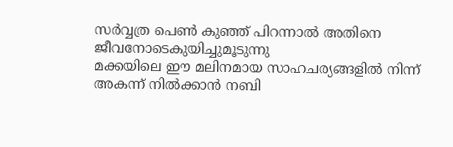സര്‍വ്വത്ര പെണ്‍ കുഞ്ഞ് പിറന്നാല്‍ അതിനെ ജീവനോടെകുയിച്ചുമൂടുന്നു
മക്കയിലെ ഈ മലിനമായ സാഹചര്യങ്ങളില്‍ നിന്ന് അകന്ന് നില്‍ക്കാന്‍ നബി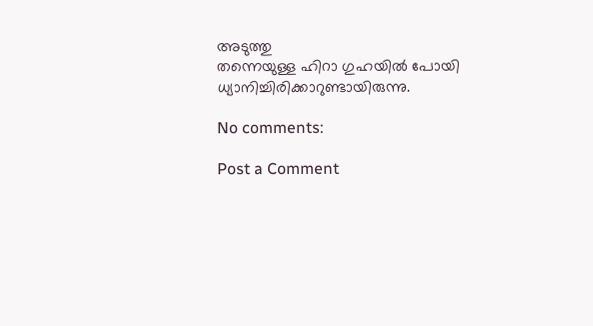അടുത്തു
തന്നെയുള്ള ഹിറാ ഗുഹയില്‍ പോയി ധ്യാനിച്ചിരിക്കാറുണ്ടായിരുന്നു.

No comments:

Post a Comment